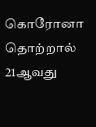கொரோனா தொற்றால் 21ஆவது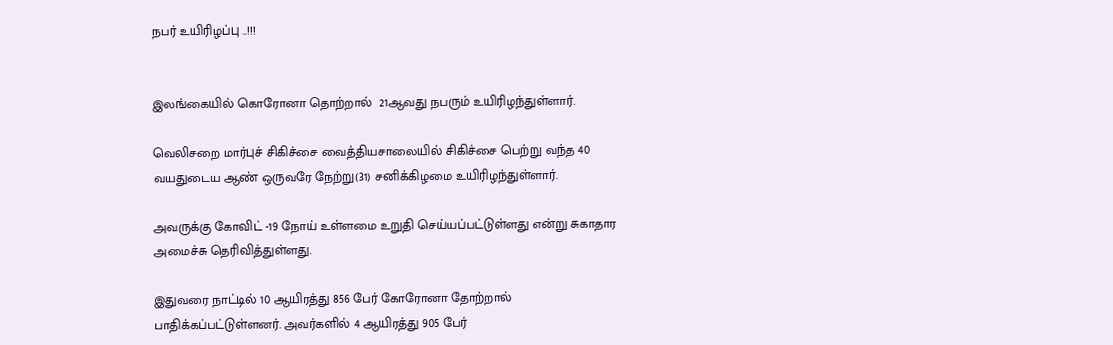நபர் உயிரிழப்பு ..!!!


இலங்கையில் கொரோனா தொற்றால்  21ஆவது நபரும் உயிரிழந்துள்ளார்.

வெலிசறை மார்புச் சிகிச்சை வைத்தியசாலையில் சிகிச்சை பெற்று வந்த 40 வயதுடைய ஆண் ஒருவரே நேற்று(31) சனிக்கிழமை உயிரிழந்துள்ளார்.

அவருக்கு கோவிட் -19 நோய் உள்ளமை உறுதி செய்யப்பட்டுள்ளது என்று சுகாதார அமைச்சு தெரிவித்துள்ளது.

இதுவரை நாட்டில் 10 ஆயிரத்து 856 பேர் கோரோனா தோற்றால் பாதிக்கப்பட்டுள்ளனர். அவர்களில் 4 ஆயிரத்து 905 பேர்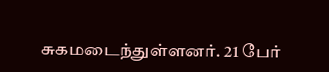சுகமடைந்துள்ளனர். 21 பேர்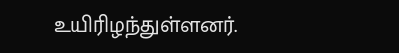உயிரிழந்துள்ளனர்.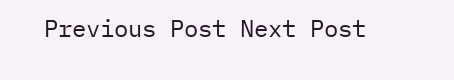Previous Post Next Post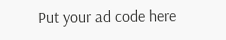Put your ad code here